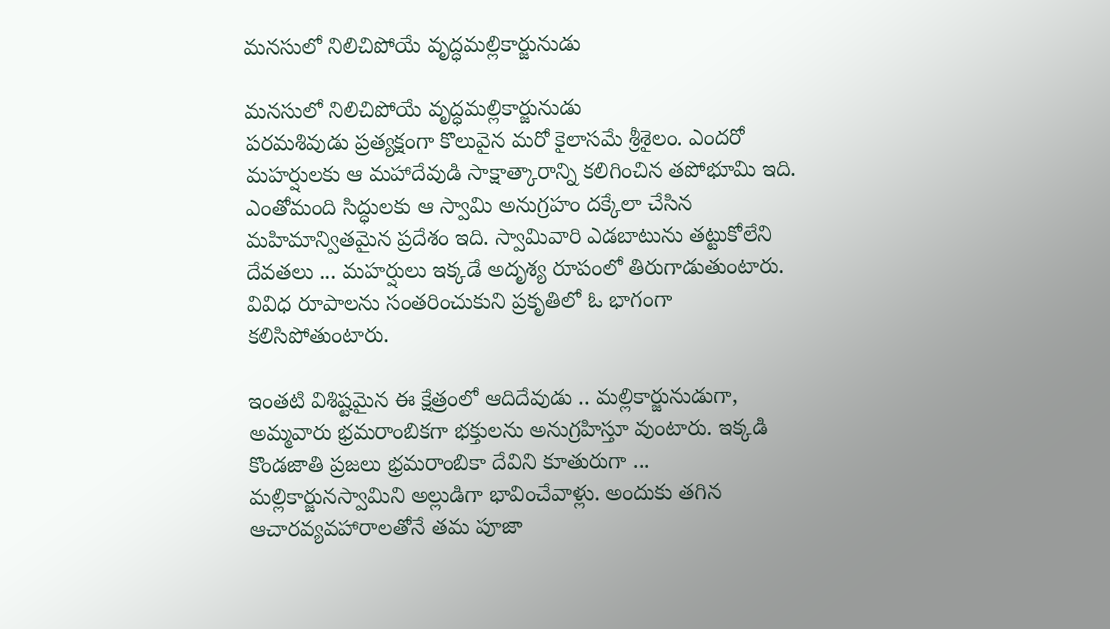మనసులో నిలిచిపోయే వృద్ధమల్లికార్జునుడు

మనసులో నిలిచిపోయే వృద్ధమల్లికార్జునుడు
పరమశివుడు ప్రత్యక్షంగా కొలువైన మరో కైలాసమే శ్రీశైలం. ఎందరో మహర్షులకు ఆ మహాదేవుడి సాక్షాత్కారాన్ని కలిగించిన తపోభూమి ఇది. ఎంతోమంది సిద్ధులకు ఆ స్వామి అనుగ్రహం దక్కేలా చేసిన మహిమాన్వితమైన ప్రదేశం ఇది. స్వామివారి ఎడబాటును తట్టుకోలేని దేవతలు ... మహర్షులు ఇక్కడే అదృశ్య రూపంలో తిరుగాడుతుంటారు. వివిధ రూపాలను సంతరించుకుని ప్రకృతిలో ఓ భాగంగా కలిసిపోతుంటారు.

ఇంతటి విశిష్టమైన ఈ క్షేత్రంలో ఆదిదేవుడు .. మల్లికార్జునుడుగా, అమ్మవారు భ్రమరాంబికగా భక్తులను అనుగ్రహిస్తూ వుంటారు. ఇక్కడి కొండజాతి ప్రజలు భ్రమరాంబికా దేవిని కూతురుగా ... మల్లికార్జునస్వామిని అల్లుడిగా భావించేవాళ్లు. అందుకు తగిన ఆచారవ్యవహారాలతోనే తమ పూజా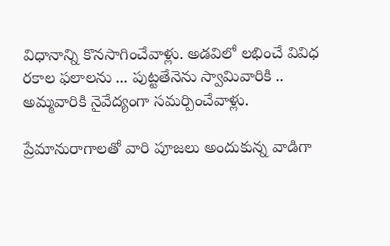విధానాన్ని కొనసాగించేవాళ్లు. అడవిలో లభించే వివిధ రకాల ఫలాలను ... పుట్టతేనెను స్వామివారికి .. అమ్మవారికి నైవేద్యంగా సమర్పించేవాళ్లు.

ప్రేమానురాగాలతో వారి పూజలు అందుకున్న వాడిగా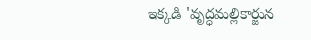ఇక్కడి 'వృద్ధమల్లికార్జున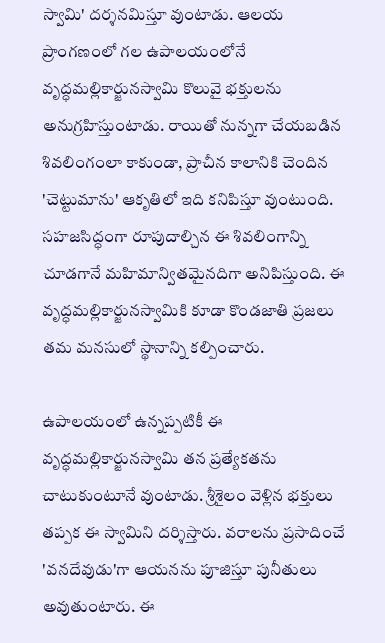స్వామి' దర్శనమిస్తూ వుంటాడు. ఆలయ ప్రాంగణంలో గల ఉపాలయంలోనే వృద్ధమల్లికార్జునస్వామి కొలువై భక్తులను అనుగ్రహిస్తుంటాడు. రాయితో నున్నగా చేయబడిన శివలింగంలా కాకుండా, ప్రాచీన కాలానికి చెందిన 'చెట్టుమాను' ఆకృతిలో ఇది కనిపిస్తూ వుంటుంది. సహజసిద్ధంగా రూపుదాల్చిన ఈ శివలింగాన్ని చూడగానే మహిమాన్వితమైనదిగా అనిపిస్తుంది. ఈ వృద్ధమల్లికార్జునస్వామికి కూడా కొండజాతి ప్రజలు తమ మనసులో స్థానాన్ని కల్పించారు.

ఉపాలయంలో ఉన్నప్పటికీ ఈ వృద్ధమల్లికార్జునస్వామి తన ప్రత్యేకతను చాటుకుంటూనే వుంటాడు. శ్రీశైలం వెళ్లిన భక్తులు తప్పక ఈ స్వామిని దర్శిస్తారు. వరాలను ప్రసాదించే 'వనదేవుడు'గా ఆయనను పూజిస్తూ పునీతులు అవుతుంటారు. ఈ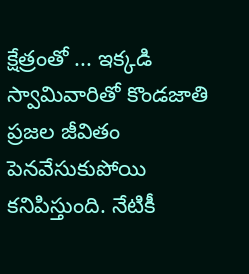క్షేత్రంతో ... ఇక్కడి స్వామివారితో కొండజాతి ప్రజల జీవితం పెనవేసుకుపోయి కనిపిస్తుంది. నేటికీ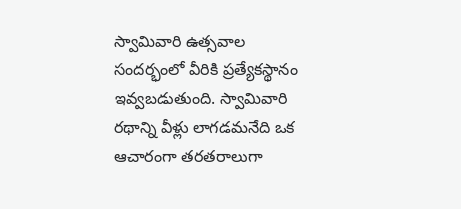స్వామివారి ఉత్సవాల సందర్భంలో వీరికి ప్రత్యేకస్థానం ఇవ్వబడుతుంది. స్వామివారి రథాన్ని వీళ్లు లాగడమనేది ఒక ఆచారంగా తరతరాలుగా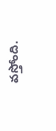వస్తోంది.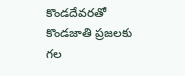కొండదేవరతో కొండజాతి ప్రజలకు గల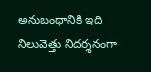అనుబంధానికి ఇది నిలువెత్తు నిదర్శనంగా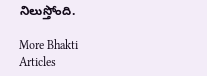నిలుస్తోంది.

More Bhakti Articles